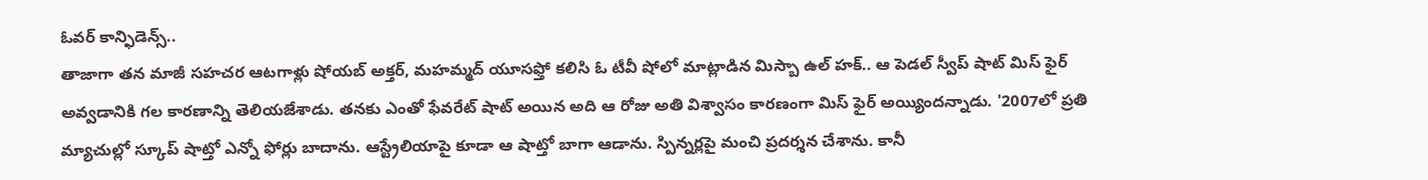ఓవర్ కాన్ఫిడెన్స్..
తాజాగా తన మాజీ సహచర ఆటగాళ్లు షోయబ్ అక్తర్, మహమ్మద్ యూసఫ్తో కలిసి ఓ టీవీ షోలో మాట్లాడిన మిస్బా ఉల్ హక్.. ఆ పెడల్ స్వీప్ షాట్ మిస్ ఫైర్ అవ్వడానికి గల కారణాన్ని తెలియజేశాడు. తనకు ఎంతో ఫేవరేట్ షాట్ అయిన అది ఆ రోజు అతి విశ్వాసం కారణంగా మిస్ ఫైర్ అయ్యిందన్నాడు. '2007లో ప్రతి మ్యాచుల్లో స్కూప్ షాట్తో ఎన్నో ఫోర్లు బాదాను. ఆస్ట్రేలియాపై కూడా ఆ షాట్తో బాగా ఆడాను. స్పిన్నర్లపై మంచి ప్రదర్శన చేశాను. కానీ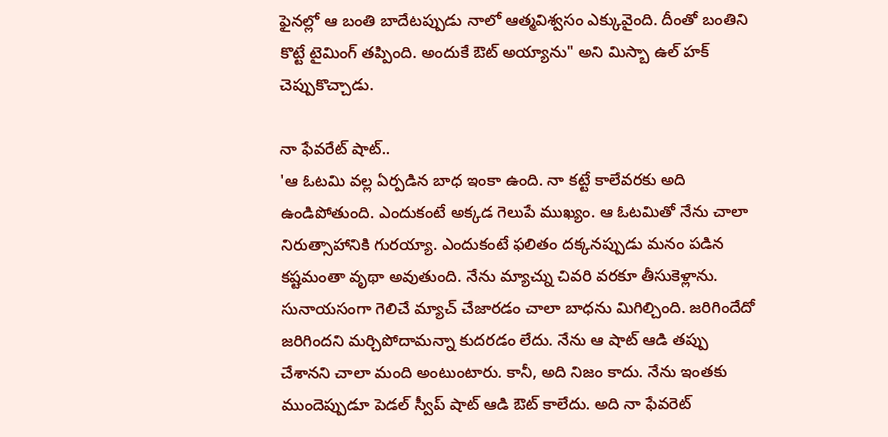ఫైనల్లో ఆ బంతి బాదేటప్పుడు నాలో ఆత్మవిశ్వసం ఎక్కువైంది. దీంతో బంతిని కొట్టే టైమింగ్ తప్పింది. అందుకే ఔట్ అయ్యాను" అని మిస్బా ఉల్ హక్ చెప్పుకొచ్చాడు.

నా ఫేవరేట్ షాట్..
'ఆ ఓటమి వల్ల ఏర్పడిన బాధ ఇంకా ఉంది. నా కట్టే కాలేవరకు అది ఉండిపోతుంది. ఎందుకంటే అక్కడ గెలుపే ముఖ్యం. ఆ ఓటమితో నేను చాలా నిరుత్సాహానికి గురయ్యా. ఎందుకంటే ఫలితం దక్కనప్పుడు మనం పడిన కష్టమంతా వృథా అవుతుంది. నేను మ్యాచ్ను చివరి వరకూ తీసుకెళ్లాను. సునాయసంగా గెలిచే మ్యాచ్ చేజారడం చాలా బాధను మిగిల్చింది. జరిగిందేదో జరిగిందని మర్చిపోదామన్నా కుదరడం లేదు. నేను ఆ షాట్ ఆడి తప్పు చేశానని చాలా మంది అంటుంటారు. కానీ, అది నిజం కాదు. నేను ఇంతకు ముందెప్పుడూ పెడల్ స్వీప్ షాట్ ఆడి ఔట్ కాలేదు. అది నా ఫేవరెట్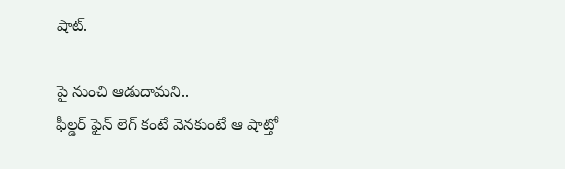షాట్.

పై నుంచి ఆడుదామని..
ఫీల్డర్ ఫైన్ లెగ్ కంటే వెనకుంటే ఆ షాట్తో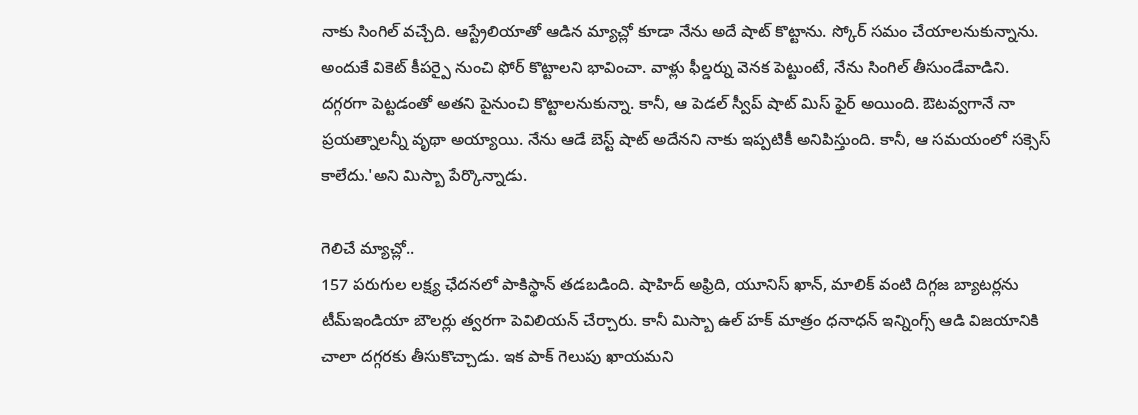నాకు సింగిల్ వచ్చేది. ఆస్ట్రేలియాతో ఆడిన మ్యాచ్లో కూడా నేను అదే షాట్ కొట్టాను. స్కోర్ సమం చేయాలనుకున్నాను. అందుకే వికెట్ కీపర్పై నుంచి ఫోర్ కొట్టాలని భావించా. వాళ్లు ఫీల్డర్ను వెనక పెట్టుంటే, నేను సింగిల్ తీసుండేవాడిని. దగ్గరగా పెట్టడంతో అతని పైనుంచి కొట్టాలనుకున్నా. కానీ, ఆ పెడల్ స్వీప్ షాట్ మిస్ ఫైర్ అయింది. ఔటవ్వగానే నా ప్రయత్నాలన్నీ వృథా అయ్యాయి. నేను ఆడే బెస్ట్ షాట్ అదేనని నాకు ఇప్పటికీ అనిపిస్తుంది. కానీ, ఆ సమయంలో సక్సెస్ కాలేదు.'అని మిస్బా పేర్కొన్నాడు.

గెలిచే మ్యాచ్లో..
157 పరుగుల లక్ష్య ఛేదనలో పాకిస్థాన్ తడబడింది. షాహిద్ అఫ్రిది, యూనిస్ ఖాన్, మాలిక్ వంటి దిగ్గజ బ్యాటర్లను టీమ్ఇండియా బౌలర్లు త్వరగా పెవిలియన్ చేర్చారు. కానీ మిస్బా ఉల్ హక్ మాత్రం ధనాధన్ ఇన్నింగ్స్ ఆడి విజయానికి చాలా దగ్గరకు తీసుకొచ్చాడు. ఇక పాక్ గెలుపు ఖాయమని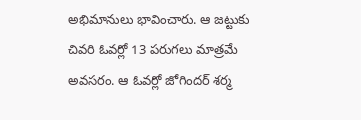అభిమానులు భావించారు. ఆ జట్టుకు చివరి ఓవర్లో 13 పరుగలు మాత్రమే అవసరం. ఆ ఓవర్లో జోగిందర్ శర్మ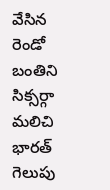వేసిన రెండో బంతిని సిక్సర్గా మలిచి భారత్ గెలుపు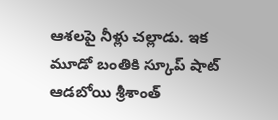ఆశలపై నీళ్లు చల్లాడు. ఇక మూడో బంతికి స్కూప్ షాట్ ఆడబోయి శ్రీశాంత్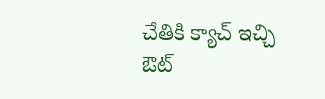చేతికి క్యాచ్ ఇచ్చి ఔట్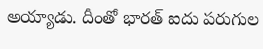అయ్యాడు. దీంతో భారత్ ఐదు పరుగుల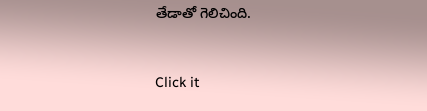తేడాతో గెలిచింది.


Click it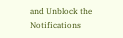and Unblock the Notifications